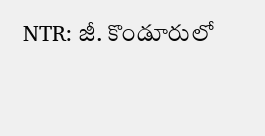NTR: జీ. కొండూరులో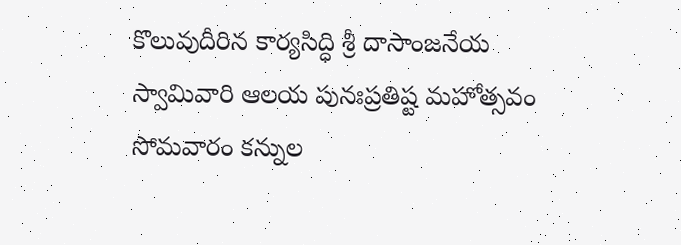కొలువుదీరిన కార్యసిద్ధి శ్రీ దాసాంజనేయ స్వామివారి ఆలయ పునఃప్రతిష్ట మహోత్సవం సోమవారం కన్నుల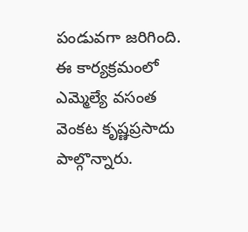పండువగా జరిగింది. ఈ కార్యక్రమంలో ఎమ్మెల్యే వసంత వెంకట కృష్ణప్రసాదు పాల్గొన్నారు.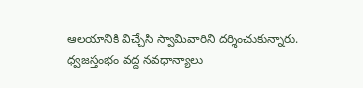ఆలయానికి విచ్చేసి స్వామివారిని దర్శించుకున్నారు. ధ్వజస్తంభం వద్ద నవధాన్యాలు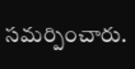సమర్పించారు.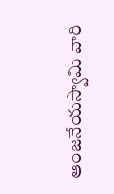ఆంజనేయస్వామి వారి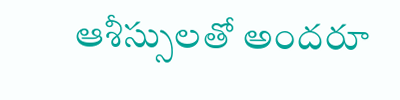ఆశీస్సులతో అందరూ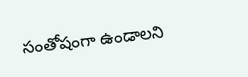సంతోషంగా ఉండాలని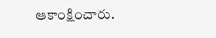ఆకాంక్షించారు.